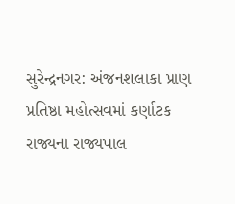સુરેન્દ્રનગર: અંજનશલાકા પ્રાણ પ્રતિષ્ઠા મહોત્સવમાં કર્ણાટક રાજ્યના રાજ્યપાલ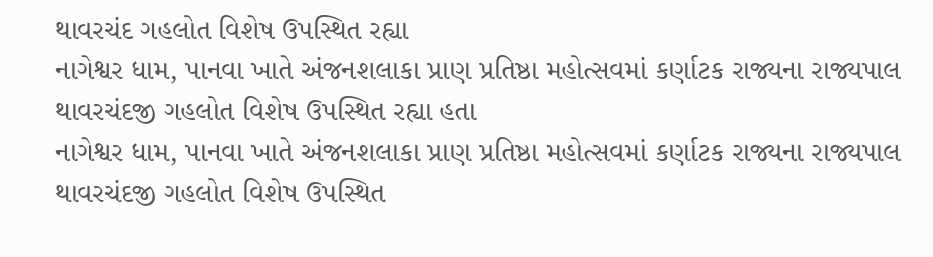થાવરચંદ ગહલોત વિશેષ ઉપસ્થિત રહ્યા
નાગેશ્વર ધામ, પાનવા ખાતે અંજનશલાકા પ્રાણ પ્રતિષ્ઠા મહોત્સવમાં કર્ણાટક રાજ્યના રાજ્યપાલ થાવરચંદજી ગહલોત વિશેષ ઉપસ્થિત રહ્યા હતા
નાગેશ્વર ધામ, પાનવા ખાતે અંજનશલાકા પ્રાણ પ્રતિષ્ઠા મહોત્સવમાં કર્ણાટક રાજ્યના રાજ્યપાલ થાવરચંદજી ગહલોત વિશેષ ઉપસ્થિત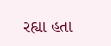રહ્યા હતા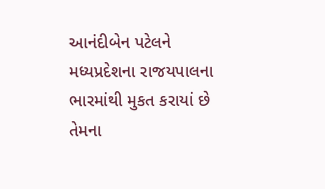આનંદીબેન પટેલને મધ્યપ્રદેશના રાજયપાલના ભારમાંથી મુકત કરાયાં છે તેમના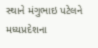સ્થાને મંગુભાઇ પટેલને મધ્યપ્રદેશના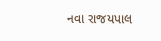નવા રાજયપાલ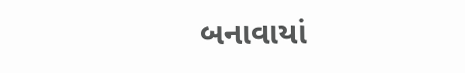બનાવાયાં